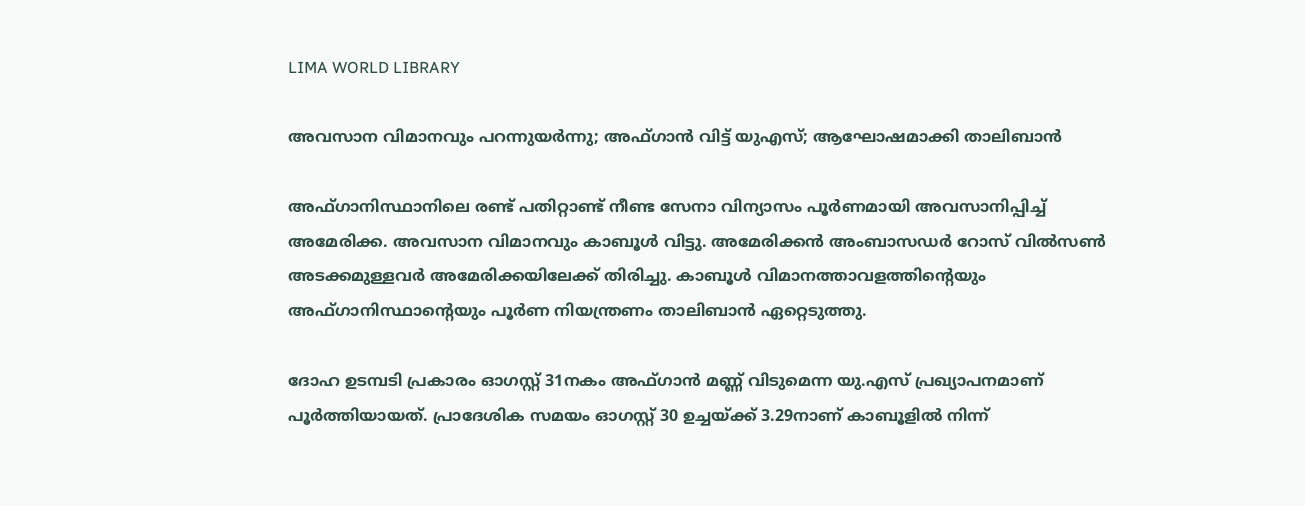LIMA WORLD LIBRARY

അവസാന വിമാനവും പറന്നുയര്‍ന്നു; അഫ്ഗാന്‍ വിട്ട് യുഎസ്; ആഘോഷമാക്കി താലിബാന്‍

അഫ്ഗാനിസ്ഥാനിലെ രണ്ട് പതിറ്റാണ്ട് നീണ്ട സേനാ വിന്യാസം പൂര്‍ണമായി അവസാനിപ്പിച്ച് അമേരിക്ക. അവസാന വിമാനവും കാബൂള്‍ വിട്ടു. അമേരിക്കന്‍ അംബാസഡര്‍ റോസ് വില്‍സണ്‍ അടക്കമുള്ളവര്‍ അമേരിക്കയിലേക്ക് തിരിച്ചു. കാബൂള്‍ വിമാനത്താവളത്തിന്റെയും അഫ്ഗാനിസ്ഥാന്റെയും പൂര്‍ണ നിയന്ത്രണം താലിബാന്‍ ഏറ്റെടുത്തു.

ദോഹ ഉടമ്പടി പ്രകാരം ഓഗസ്റ്റ് 31നകം അഫ്ഗാന്‍ മണ്ണ് വിടുമെന്ന യു.എസ് പ്രഖ്യാപനമാണ് പൂര്‍ത്തിയായത്. പ്രാദേശിക സമയം ഓഗസ്റ്റ് 30 ഉച്ചയ്ക്ക് 3.29നാണ് കാബൂളില്‍ നിന്ന്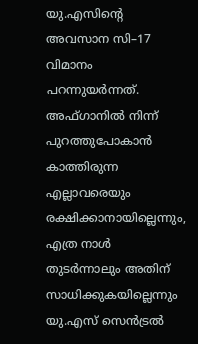യു.എസിന്റെ അവസാന സി–17 വിമാനം പറന്നുയര്‍ന്നത്. അഫ്ഗാനില്‍ നിന്ന് പുറത്തുപോകാന്‍ കാത്തിരുന്ന എല്ലാവരെയും രക്ഷിക്കാനായില്ലെന്നും, എത്ര നാള്‍ തുടര്‍ന്നാലും അതിന് സാധിക്കുകയില്ലെന്നും യു.എസ് സെന്‍ട്രല്‍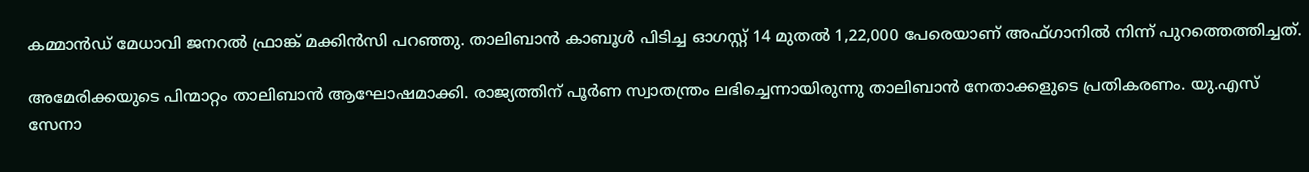കമ്മാന്‍ഡ് മേധാവി ജനറല്‍ ഫ്രാങ്ക് മക്കിന്‍സി പറഞ്ഞു. താലിബാന്‍ കാബൂള്‍ പിടിച്ച ഓഗസ്റ്റ് 14 മുതല്‍ 1,22,000 പേരെയാണ് അഫ്ഗാനില്‍ നിന്ന് പുറത്തെത്തിച്ചത്.

അമേരിക്കയുടെ പിന്മാറ്റം താലിബാന്‍ ആഘോഷമാക്കി. രാജ്യത്തിന് പൂര്‍ണ സ്വാതന്ത്രം ലഭിച്ചെന്നായിരുന്നു താലിബാന്‍ നേതാക്കളുടെ പ്രതികരണം. യു.എസ് സേനാ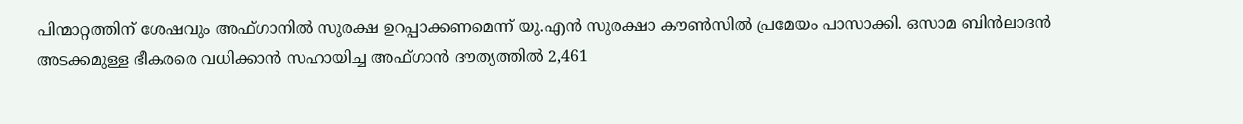പിന്മാറ്റത്തിന് ശേഷവും അഫ്ഗാനില്‍ സുരക്ഷ ഉറപ്പാക്കണമെന്ന് യു.എന്‍ സുരക്ഷാ കൗണ്‍സില്‍ പ്രമേയം പാസാക്കി. ഒസാമ ബിന്‍ലാദന്‍ അടക്കമുള്ള ഭീകരരെ വധിക്കാന്‍ സഹായിച്ച അഫ്ഗാന്‍ ദൗത്യത്തില്‍ 2,461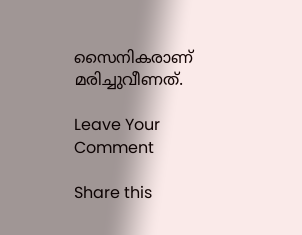സൈനികരാണ് മരിച്ചുവീണത്.

Leave Your Comment

Share this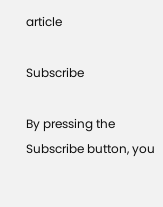article

Subscribe

By pressing the Subscribe button, you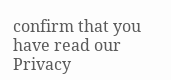confirm that you have read our Privacy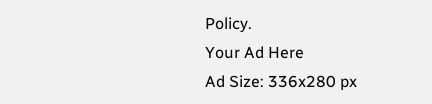Policy.
Your Ad Here
Ad Size: 336x280 px